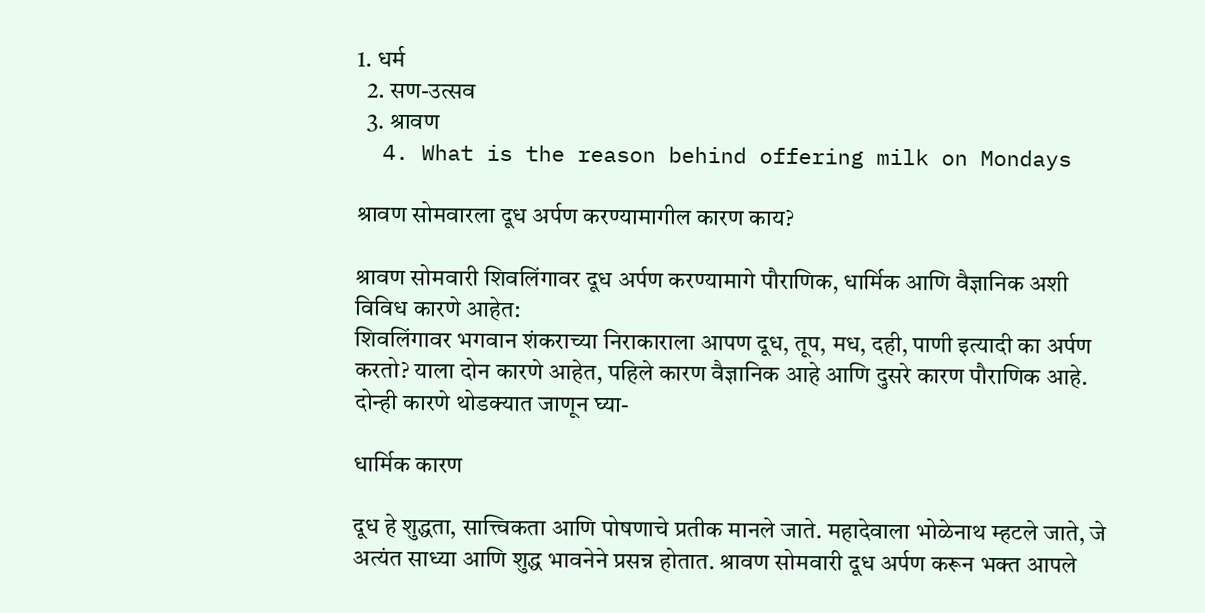1. धर्म
  2. सण-उत्सव
  3. श्रावण
  4. What is the reason behind offering milk on Mondays

श्रावण सोमवारला दूध अर्पण करण्यामागील कारण काय?

श्रावण सोमवारी शिवलिंगावर दूध अर्पण करण्यामागे पौराणिक, धार्मिक आणि वैज्ञानिक अशी विविध कारणे आहेत:
शिवलिंगावर भगवान शंकराच्या निराकाराला आपण दूध, तूप, मध, दही, पाणी इत्यादी का अर्पण करतो? याला दोन कारणे आहेत, पहिले कारण वैज्ञानिक आहे आणि दुसरे कारण पौराणिक आहे. दोन्ही कारणे थोडक्यात जाणून घ्या-

धार्मिक कारण

दूध हे शुद्धता, सात्त्विकता आणि पोषणाचे प्रतीक मानले जाते. महादेवाला भोळेनाथ म्हटले जाते, जे अत्यंत साध्या आणि शुद्ध भावनेने प्रसन्न होतात. श्रावण सोमवारी दूध अर्पण करून भक्त आपले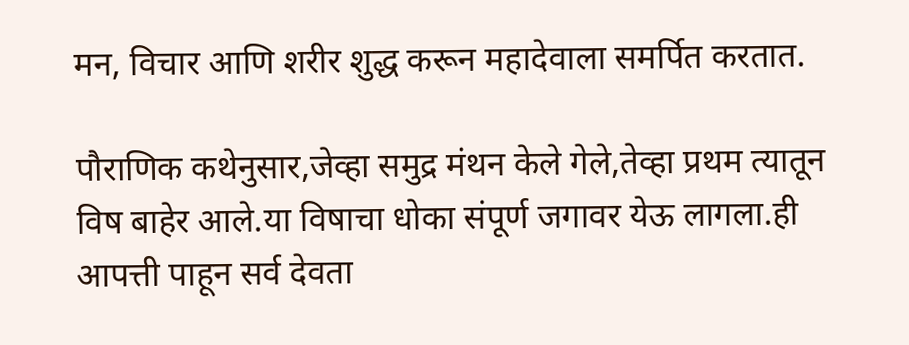मन, विचार आणि शरीर शुद्ध करून महादेवाला समर्पित करतात.

पौराणिक कथेनुसार,जेव्हा समुद्र मंथन केले गेले,तेव्हा प्रथम त्यातून विष बाहेर आले.या विषाचा धोका संपूर्ण जगावर येऊ लागला.ही आपत्ती पाहून सर्व देवता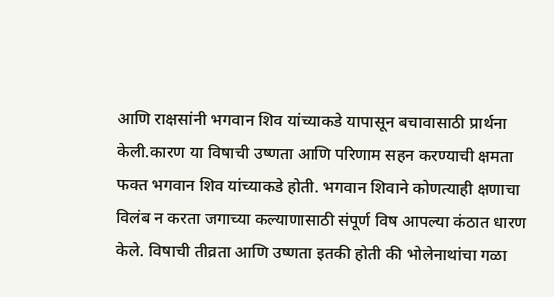आणि राक्षसांनी भगवान शिव यांच्याकडे यापासून बचावासाठी प्रार्थना केली.कारण या विषाची उष्णता आणि परिणाम सहन करण्याची क्षमता फक्त भगवान शिव यांच्याकडे होती. भगवान शिवाने कोणत्याही क्षणाचा विलंब न करता जगाच्या कल्याणासाठी संपूर्ण विष आपल्या कंठात धारण केले. विषाची तीव्रता आणि उष्णता इतकी होती की भोलेनाथांचा गळा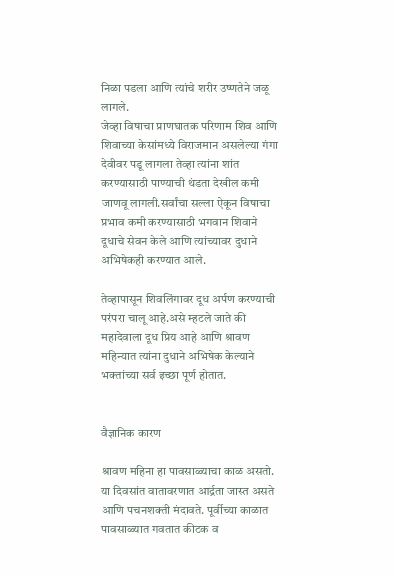निळा पडला आणि त्यांचे शरीर उष्णतेने जळू लागले.
जेव्हा विषाचा प्राणघातक परिणाम शिव आणि शिवाच्या केसांमध्ये विराजमान असलेल्या गंगा देवीवर पडू लागला तेव्हा त्यांना शांत करण्यासाठी पाण्याची थंडता देखील कमी जाणवू लागली.सर्वांचा सल्ला ऐकून विषाचा प्रभाव कमी करण्यासाठी भगवान शिवाने दूधाचे सेवन केले आणि त्यांच्यावर दुधाने अभिषेकही करण्यात आले.

तेव्हापासून शिवलिंगावर दूध अर्पण करण्याची परंपरा चालू आहे.असे म्हटले जाते की महादेवाला दूध प्रिय आहे आणि श्रावण महिन्यात त्यांना दुधाने अभिषेक केल्याने भक्तांच्या सर्व इच्छा पूर्ण होतात.


वैज्ञानिक कारण

श्रावण महिना हा पावसाळ्याचा काळ असतो. या दिवसांत वातावरणात आर्द्रता जास्त असते आणि पचनशक्ती मंदावते. पूर्वीच्या काळात पावसाळ्यात गवतात कीटक व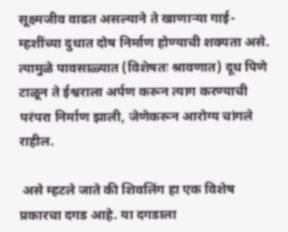सूक्ष्मजीव वाढत असल्याने ते खाणाऱ्या गाई-म्हशींच्या दुधात दोष निर्माण होण्याची शक्यता असे. त्यामुळे पावसाळ्यात (विशेषतः श्रावणात) दूध पिणे टाळून ते ईश्वराला अर्पण करून त्याग करण्याची परंपरा निर्माण झाली, जेणेकरून आरोग्य चांगले राहील.

 असे म्हटले जाते की शिवलिंग हा एक विशेष प्रकारचा दगड आहे. या दगडाला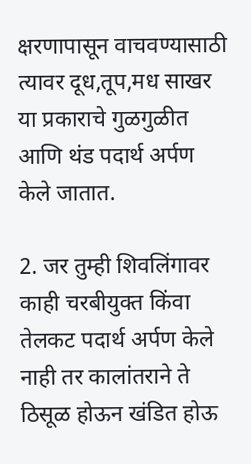क्षरणापासून वाचवण्यासाठी त्यावर दूध,तूप,मध साखर या प्रकाराचे गुळगुळीत आणि थंड पदार्थ अर्पण केले जातात.

2. जर तुम्ही शिवलिंगावर काही चरबीयुक्त किंवा तेलकट पदार्थ अर्पण केले नाही तर कालांतराने ते ठिसूळ होऊन खंडित होऊ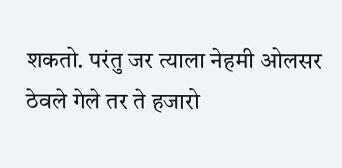शकतो. परंतु जर त्याला नेहमी ओलसर ठेवले गेले तर ते हजारो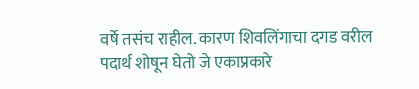वर्षे तसंच राहील. कारण शिवलिंगाचा दगड वरील पदार्थ शोषून घेतो जे एकाप्रकारे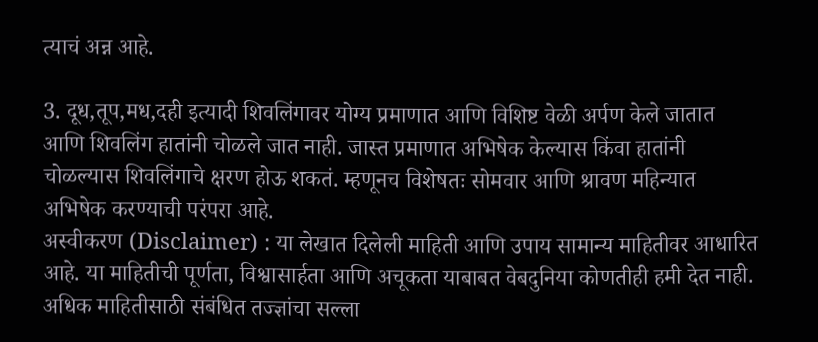त्याचं अन्न आहे.

3. दूध,तूप,मध,दही इत्यादी शिवलिंगावर योग्य प्रमाणात आणि विशिष्ट वेळी अर्पण केले जातात आणि शिवलिंग हातांनी चोळले जात नाही. जास्त प्रमाणात अभिषेक केल्यास किंवा हातांनी चोळल्यास शिवलिंगाचे क्षरण होऊ शकतं. म्हणूनच विशेषतः सोमवार आणि श्रावण महिन्यात अभिषेक करण्याची परंपरा आहे.
अस्वीकरण (Disclaimer) : या लेखात दिलेली माहिती आणि उपाय सामान्य माहितीवर आधारित आहे. या माहितीची पूर्णता, विश्वासार्हता आणि अचूकता याबाबत वेबदुनिया कोणतीही हमी देत नाही. अधिक माहितीसाठी संबंधित तज्ज्ञांचा सल्ला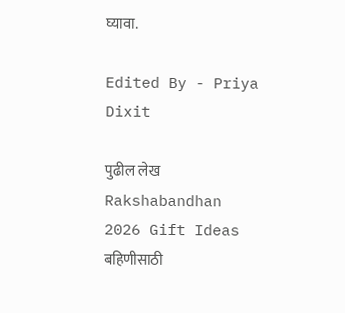घ्यावा.

Edited By - Priya Dixit

पुढील लेख
Rakshabandhan 2026 Gift Ideas बहिणीसाठी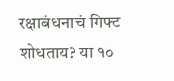रक्षाबंधनाचं गिफ्ट शोधताय? या १०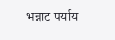भन्नाट पर्याय